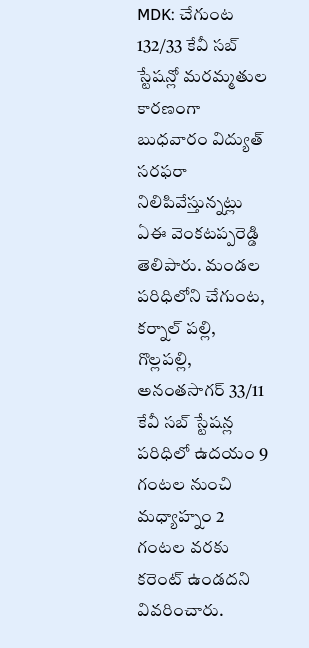MDK: చేగుంట 132/33 కేవీ సబ్ స్టేషన్లో మరమ్మతుల కారణంగా బుధవారం విద్యుత్ సరఫరా నిలిపివేస్తున్నట్లు ఏఈ వెంకటప్పరెడ్డి తెలిపారు. మండల పరిధిలోని చేగుంట, కర్నాల్ పల్లి, గొల్లపల్లి, అనంతసాగర్ 33/11 కేవీ సబ్ స్టేషన్ల పరిధిలో ఉదయం 9 గంటల నుంచి మధ్యాహ్నం 2 గంటల వరకు కరెంట్ ఉండదని వివరించారు.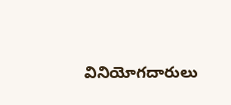వినియోగదారులు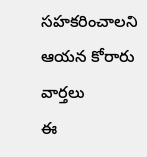సహకరించాలని ఆయన కోరారు
వార్తలు
ఈ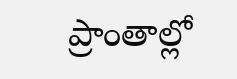ప్రాంతాల్లో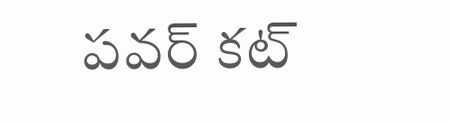పవర్ కట్